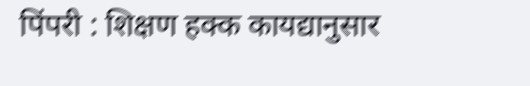पिंपरी : शिक्षण हक्क कायद्यानुसार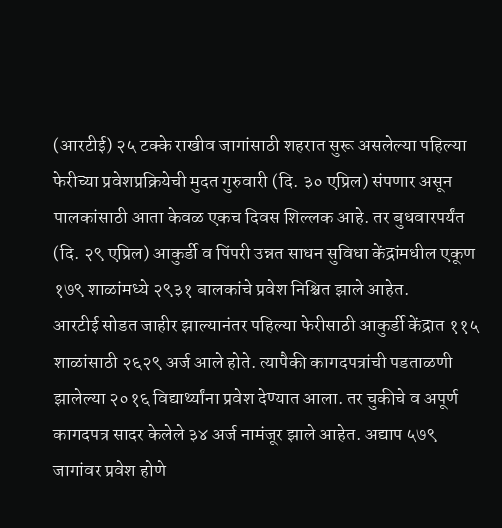(आरटीई) २५ टक्के राखीव जागांसाठी शहरात सुरू असलेल्या पहिल्या फेरीच्या प्रवेशप्रक्रियेची मुदत गुरुवारी (दि. ३० एप्रिल) संपणार असून पालकांसाठी आता केवळ एकच दिवस शिल्लक आहे. तर बुधवारपर्यंत (दि. २९ एप्रिल) आकुर्डी व पिंपरी उन्नत साधन सुविधा केंद्रांमधील एकूण १७९ शाळांमध्ये २९३१ बालकांचे प्रवेश निश्चित झाले आहेत.
आरटीई सोडत जाहीर झाल्यानंतर पहिल्या फेरीसाठी आकुर्डी केंद्रात ११५ शाळांसाठी २६२९ अर्ज आले होते. त्यापैकी कागदपत्रांची पडताळणी झालेल्या २०१६ विद्यार्थ्यांना प्रवेश देण्यात आला. तर चुकीचे व अपूर्ण कागदपत्र सादर केलेले ३४ अर्ज नामंजूर झाले आहेत. अद्याप ५७९ जागांवर प्रवेश होणे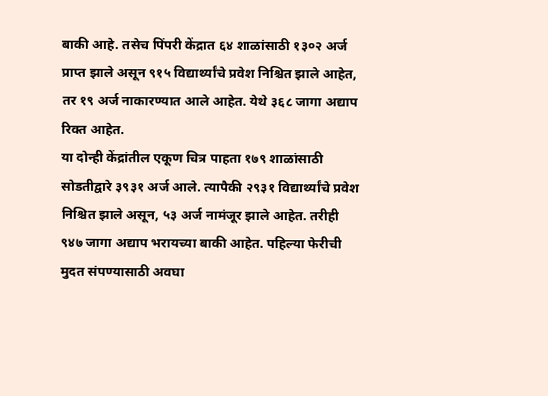बाकी आहे. तसेच पिंपरी केंद्रात ६४ शाळांसाठी १३०२ अर्ज प्राप्त झाले असून ९१५ विद्यार्थ्यांचे प्रवेश निश्चित झाले आहेत, तर १९ अर्ज नाकारण्यात आले आहेत. येथे ३६८ जागा अद्याप रिक्त आहेत.
या दोन्ही केंद्रांतील एकूण चित्र पाहता १७९ शाळांसाठी सोडतीद्वारे ३९३१ अर्ज आले. त्यापैकी २९३१ विद्यार्थ्यांचे प्रवेश निश्चित झाले असून, ५३ अर्ज नामंजूर झाले आहेत. तरीही ९४७ जागा अद्याप भरायच्या बाकी आहेत. पहिल्या फेरीची मुदत संपण्यासाठी अवघा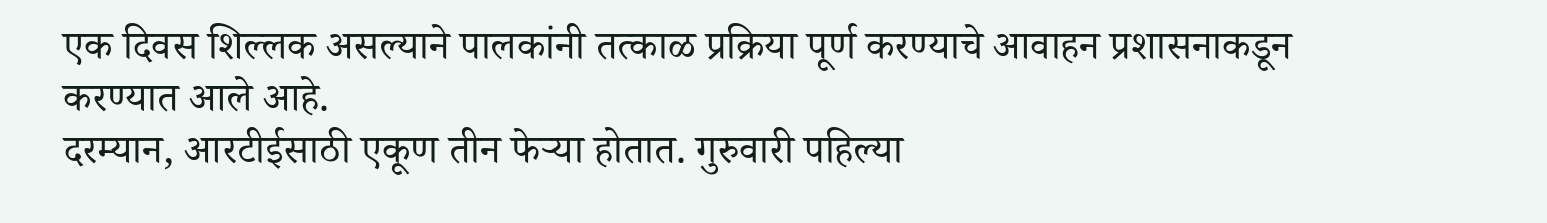एक दिवस शिल्लक असल्याने पालकांनी तत्काळ प्रक्रिया पूर्ण करण्याचे आवाहन प्रशासनाकडून करण्यात आले आहे.
दरम्यान, आरटीईसाठी एकूण तीन फेऱ्या होतात. गुरुवारी पहिल्या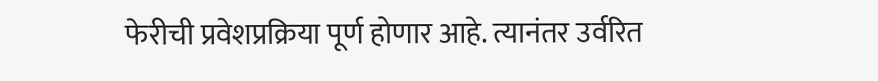फेरीची प्रवेशप्रक्रिया पूर्ण होणार आहे. त्यानंतर उर्वरित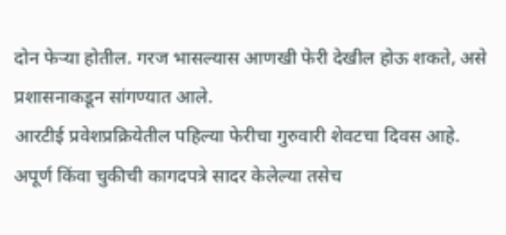दोन फेऱ्या होतील. गरज भासल्यास आणखी फेरी देखील होऊ शकते, असे प्रशासनाकडून सांगण्यात आले.
आरटीई प्रवेशप्रक्रियेतील पहिल्या फेरीचा गुरुवारी शेवटचा दिवस आहे. अपूर्ण किंवा चुकीची कागदपत्रे सादर केलेल्या तसेच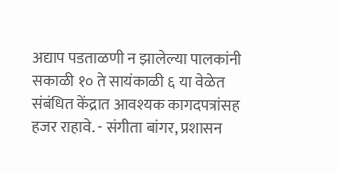अद्याप पडताळणी न झालेल्या पालकांनी सकाळी १० ते सायंकाळी ६ या वेळेत संबंधित केंद्रात आवश्यक कागदपत्रांसह हजर राहावे. - संगीता बांगर, प्रशासन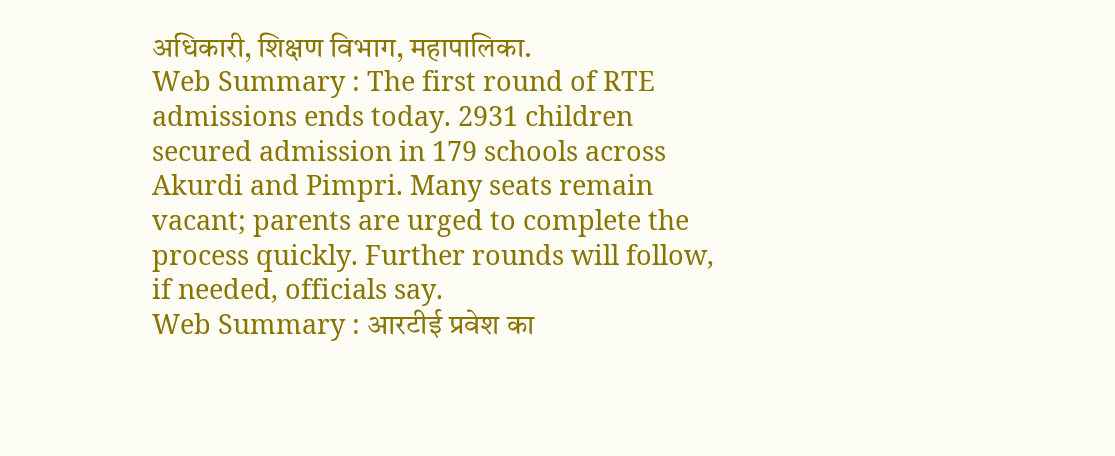अधिकारी, शिक्षण विभाग, महापालिका.
Web Summary : The first round of RTE admissions ends today. 2931 children secured admission in 179 schools across Akurdi and Pimpri. Many seats remain vacant; parents are urged to complete the process quickly. Further rounds will follow, if needed, officials say.
Web Summary : आरटीई प्रवेश का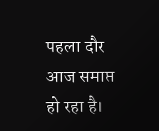पहला दौर आज समाप्त हो रहा है।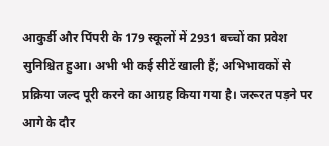आकुर्डी और पिंपरी के 179 स्कूलों में 2931 बच्चों का प्रवेश सुनिश्चित हुआ। अभी भी कई सीटें खाली हैं; अभिभावकों से प्रक्रिया जल्द पूरी करने का आग्रह किया गया है। जरूरत पड़ने पर आगे के दौर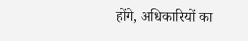होंगे, अधिकारियों का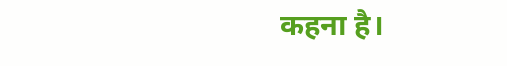कहना है।